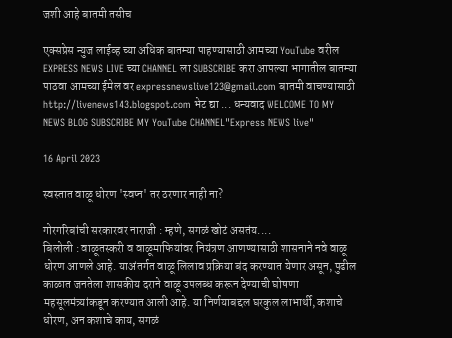जशी आहे बातमी तसीच

एक्सप्रेस न्युज लाईव्ह च्या अधिक बातम्या पाहण्यासाठी आमच्या YouTube वरील EXPRESS NEWS LIVE च्या CHANNEL ला SUBSCRIBE करा आपल्या भागातील बातम्या पाठवा आमच्या ईमेल वर expressnewslive123@gmail.com बातमी वाचण्यासाठी http://livenews143.blogspot.com भेट द्या ... धन्यवाद WELCOME TO MY NEWS BLOG SUBSCRIBE MY YouTube CHANNEL"Express NEWS live"

16 April 2023

स्वस्तात वाळू धोरण 'स्वप्न' तर ठरणार नाही ना?

गोरगरिबांची सरकारवर नाराजी : म्हणे, सगळं खोटं असतंय....
बिलोली : वाळूतस्करी व वाळूमाफियांवर नियंत्रण आणण्यासाठी शासनाने नवे वाळू धोरण आणले आहे. याअंतर्गत वाळू लिलाव प्रक्रिया बंद करण्यात येणार असून, पुढील काळात जनतेला शासकीय दराने वाळू उपलब्ध करून देण्याची घोषणा महसूलमंत्र्यांकडून करण्यात आली आहे. या निर्णयाबद्दल घरकुल लाभार्थी, कशाचे धोरण, अन कशाचे काय, सगळं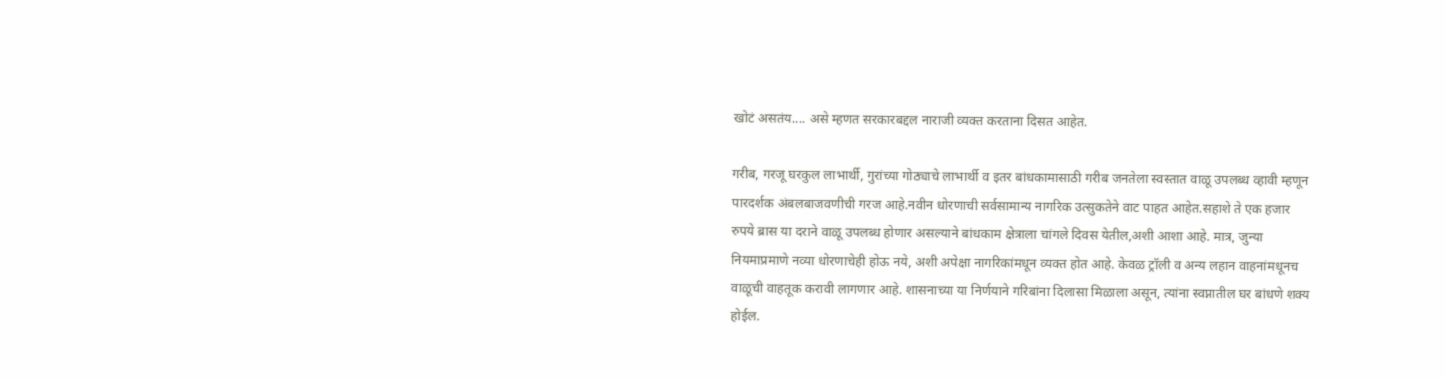खोटं असतंय.... असे म्हणत सरकारबद्दल नाराजी व्यक्त करताना दिसत आहेत.

गरीब, गरजू घरकुल लाभार्थी, गुरांच्या गोठ्याचे लाभार्थी व इतर बांधकामासाठी गरीब जनतेला स्वस्तात वाळू उपलब्ध व्हावी म्हणून पारदर्शक अंबलबाजवणीची गरज आहे.नवीन धोरणाची सर्वसामान्य नागरिक उत्सुकतेने वाट पाहत आहेत.सहाशे ते एक हजार रुपये ब्रास या दराने वाळू उपलब्ध होणार असल्याने बांधकाम क्षेत्राला चांगले दिवस येतील,अशी आशा आहे. मात्र, जुन्या नियमाप्रमाणे नव्या धोरणाचेही होऊ नये, अशी अपेक्षा नागरिकांमधून व्यक्त होत आहे. केवळ ट्रॉली व अन्य लहान वाहनांमधूनच वाळूची वाहतूक करावी लागणार आहे. शासनाच्या या निर्णयाने गरिबांना दिलासा मिळाला असून, त्यांना स्वप्नातील घर बांधणे शक्य होईल.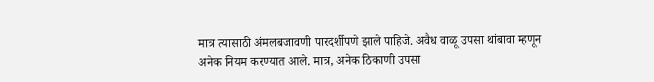मात्र त्यासाठी अंमलबजावणी पारदर्शीपणे झाले पाहिजे. अवैध वाळू उपसा थांबावा म्हणून अनेक नियम करण्यात आले. मात्र, अनेक ठिकाणी उपसा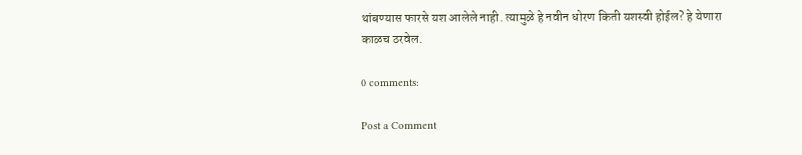थांबण्यास फारसे यश आलेले नाही. त्यामुळे हे नवीन धोरण किती यशस्वी होईल? हे येणारा काळच ठरवेल.

0 comments:

Post a Comment